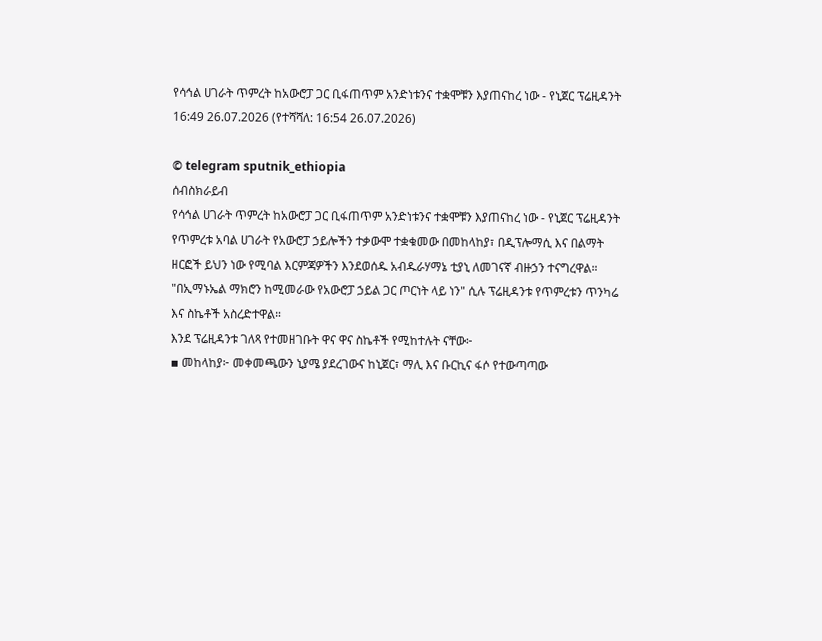የሳኅል ሀገራት ጥምረት ከአውሮፓ ጋር ቢፋጠጥም አንድነቱንና ተቋሞቹን እያጠናከረ ነው - የኒጀር ፕሬዚዳንት
16:49 26.07.2026 (የተሻሻለ: 16:54 26.07.2026)

© telegram sputnik_ethiopia
ሰብስክራይብ
የሳኅል ሀገራት ጥምረት ከአውሮፓ ጋር ቢፋጠጥም አንድነቱንና ተቋሞቹን እያጠናከረ ነው - የኒጀር ፕሬዚዳንት
የጥምረቱ አባል ሀገራት የአውሮፓ ኃይሎችን ተቃውሞ ተቋቁመው በመከላከያ፣ በዲፕሎማሲ እና በልማት ዘርፎች ይህን ነው የሚባል እርምጃዎችን እንደወሰዱ አብዱራሃማኔ ቲያኒ ለመገናኛ ብዙኃን ተናግረዋል።
"በኢማኑኤል ማክሮን ከሚመራው የአውሮፓ ኃይል ጋር ጦርነት ላይ ነን" ሲሉ ፕሬዚዳንቱ የጥምረቱን ጥንካሬ እና ስኬቶች አስረድተዋል።
እንደ ፕሬዚዳንቱ ገለጻ የተመዘገቡት ዋና ዋና ስኬቶች የሚከተሉት ናቸው፦
▪ መከላከያ፦ መቀመጫውን ኒያሜ ያደረገውና ከኒጀር፣ ማሊ እና ቡርኪና ፋሶ የተውጣጣው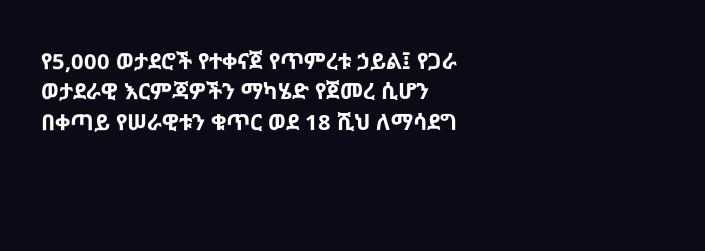የ5,000 ወታደሮች የተቀናጀ የጥምረቱ ኃይል፤ የጋራ ወታደራዊ እርምጃዎችን ማካሄድ የጀመረ ሲሆን በቀጣይ የሠራዊቱን ቁጥር ወደ 18 ሺህ ለማሳደግ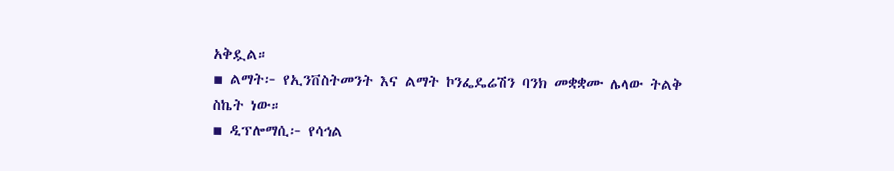አቅዷል።
▪ ልማት፦ የኢንቨስትመንት እና ልማት ኮንፌዴሬሽን ባንክ መቋቋሙ ሌላው ትልቅ ስኬት ነው።
▪ ዲፕሎማሲ፦ የሳኅል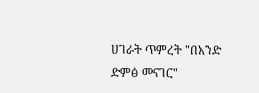ሀገራት ጥምረት "በአንድ ድምፅ መናገር"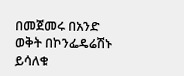በመጀመሩ በአንድ ወቅት በኮንፌዴሬሽኑ ይሳለቁ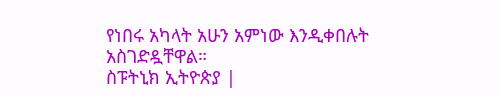የነበሩ አካላት አሁን አምነው እንዲቀበሉት አስገድዷቸዋል።
ስፑትኒክ ኢትዮጵያ |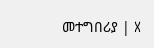መተግበሪያ | X